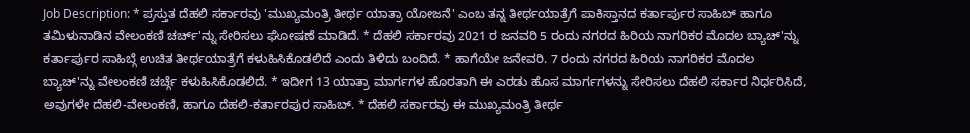Job Description: * ಪ್ರಸ್ತುತ ದೆಹಲಿ ಸರ್ಕಾರವು 'ಮುಖ್ಯಮಂತ್ರಿ ತೀರ್ಥ ಯಾತ್ರಾ ಯೋಜನೆ' ಎಂಬ ತನ್ನ ತೀರ್ಥಯಾತ್ರೆಗೆ ಪಾಕಿಸ್ತಾನದ ಕರ್ತಾರ್ಪುರ ಸಾಹಿಬ್ ಹಾಗೂ ತಮಿಳುನಾಡಿನ ವೇಲಂಕಣಿ ಚರ್ಚ್'ನ್ನು ಸೇರಿಸಲು ಘೋಷಣೆ ಮಾಡಿದೆ. * ದೆಹಲಿ ಸರ್ಕಾರವು 2021 ರ ಜನವರಿ 5 ರಂದು ನಗರದ ಹಿರಿಯ ನಾಗರಿಕರ ಮೊದಲ ಬ್ಯಾಚ್'ನ್ನು ಕರ್ತಾರ್ಪುರ ಸಾಹಿಬ್ಗೆ ಉಚಿತ ತೀರ್ಥಯಾತ್ರೆಗೆ ಕಳುಹಿಸಿಕೊಡಲಿದೆ ಎಂದು ತಿಳಿದು ಬಂದಿದೆ. * ಹಾಗೆಯೇ ಜನೇವರಿ. 7 ರಂದು ನಗರದ ಹಿರಿಯ ನಾಗರಿಕರ ಮೊದಲ ಬ್ಯಾಚ್'ನ್ನು ವೇಲಂಕಣಿ ಚರ್ಚ್ಗೆ ಕಳುಹಿಸಿಕೊಡಲಿದೆ. * ಇದೀಗ 13 ಯಾತ್ರಾ ಮಾರ್ಗಗಳ ಹೊರತಾಗಿ ಈ ಎರಡು ಹೊಸ ಮಾರ್ಗಗಳನ್ನು ಸೇರಿಸಲು ದೆಹಲಿ ಸರ್ಕಾರ ನಿರ್ಧರಿಸಿದೆ, ಅವುಗಳೇ ದೆಹಲಿ-ವೇಲಂಕಣಿ, ಹಾಗೂ ದೆಹಲಿ-ಕರ್ತಾರಪುರ ಸಾಹಿಬ್. * ದೆಹಲಿ ಸರ್ಕಾರವು ಈ ಮುಖ್ಯಮಂತ್ರಿ ತೀರ್ಥ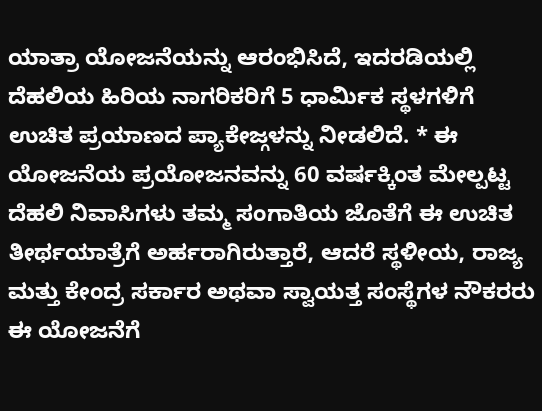ಯಾತ್ರಾ ಯೋಜನೆಯನ್ನು ಆರಂಭಿಸಿದೆ, ಇದರಡಿಯಲ್ಲಿ ದೆಹಲಿಯ ಹಿರಿಯ ನಾಗರಿಕರಿಗೆ 5 ಧಾರ್ಮಿಕ ಸ್ಥಳಗಳಿಗೆ ಉಚಿತ ಪ್ರಯಾಣದ ಪ್ಯಾಕೇಜ್ಗಳನ್ನು ನೀಡಲಿದೆ. * ಈ ಯೋಜನೆಯ ಪ್ರಯೋಜನವನ್ನು 60 ವರ್ಷಕ್ಕಿಂತ ಮೇಲ್ಪಟ್ಟ ದೆಹಲಿ ನಿವಾಸಿಗಳು ತಮ್ಮ ಸಂಗಾತಿಯ ಜೊತೆಗೆ ಈ ಉಚಿತ ತೀರ್ಥಯಾತ್ರೆಗೆ ಅರ್ಹರಾಗಿರುತ್ತಾರೆ, ಆದರೆ ಸ್ಥಳೀಯ, ರಾಜ್ಯ ಮತ್ತು ಕೇಂದ್ರ ಸರ್ಕಾರ ಅಥವಾ ಸ್ವಾಯತ್ತ ಸಂಸ್ಥೆಗಳ ನೌಕರರು ಈ ಯೋಜನೆಗೆ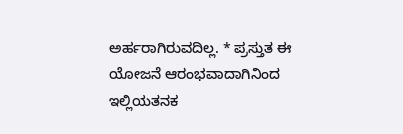ಅರ್ಹರಾಗಿರುವದಿಲ್ಲ. * ಪ್ರಸ್ತುತ ಈ ಯೋಜನೆ ಆರಂಭವಾದಾಗಿನಿಂದ ಇಲ್ಲಿಯತನಕ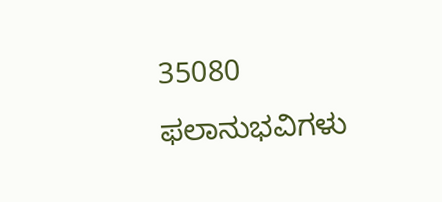35080 ಫಲಾನುಭವಿಗಳು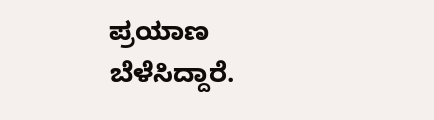ಪ್ರಯಾಣ ಬೆಳೆಸಿದ್ದಾರೆ.